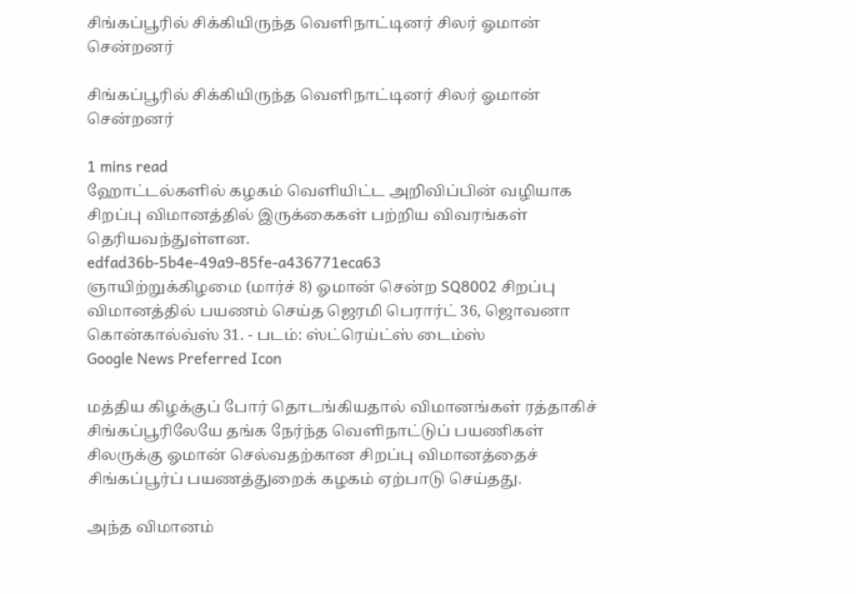சிங்கப்பூரில் சிக்கியிருந்த வெளிநாட்டினர் சிலர் ஓமான் சென்றனர்

சிங்கப்பூரில் சிக்கியிருந்த வெளிநாட்டினர் சிலர் ஓமான் சென்றனர்

1 mins read
ஹோட்டல்களில் கழகம் வெளியிட்ட அறிவிப்பின் வழியாக சிறப்பு விமானத்தில் இருக்கைகள் பற்றிய விவரங்கள் தெரியவந்துள்ளன.
edfad36b-5b4e-49a9-85fe-a436771eca63
ஞாயிற்றுக்கிழமை (மார்ச் 8) ஓமான் சென்ற SQ8002 சிறப்பு விமானத்தில் பயணம் செய்த ஜெரமி பெரார்ட் 36, ஜொவனா கொன்கால்வ்ஸ் 31. - படம்: ஸ்ட்ரெய்ட்ஸ் டைம்ஸ்
Google News Preferred Icon

மத்திய கிழக்குப் போர் தொடங்கியதால் விமானங்கள் ரத்தாகிச் சிங்கப்பூரிலேயே தங்க நேர்ந்த வெளிநாட்டுப் பயணிகள் சிலருக்கு ஓமான் செல்வதற்கான சிறப்பு விமானத்தைச் சிங்கப்பூர்ப் பயணத்துறைக் கழகம் ஏற்பாடு செய்தது.

அந்த விமானம்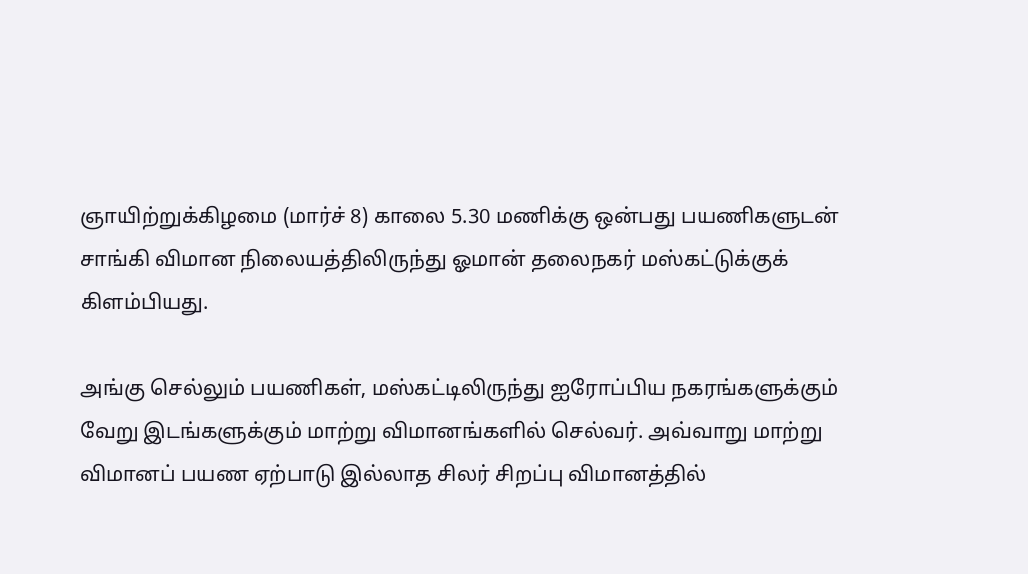ஞாயிற்றுக்கிழமை (மார்ச் 8) காலை 5.30 மணிக்கு ஒன்பது பயணிகளுடன் சாங்கி விமான நிலையத்திலிருந்து ஓமான் தலைநகர் மஸ்கட்டுக்குக் கிளம்பியது.

அங்கு செல்லும் பயணிகள், மஸ்கட்டிலிருந்து ஐரோப்பிய நகரங்களுக்கும் வேறு இடங்களுக்கும் மாற்று விமானங்களில் செல்வர். அவ்வாறு மாற்று விமானப் பயண ஏற்பாடு இல்லாத சிலர் சிறப்பு விமானத்தில்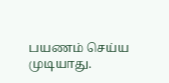பயணம் செய்ய முடியாது.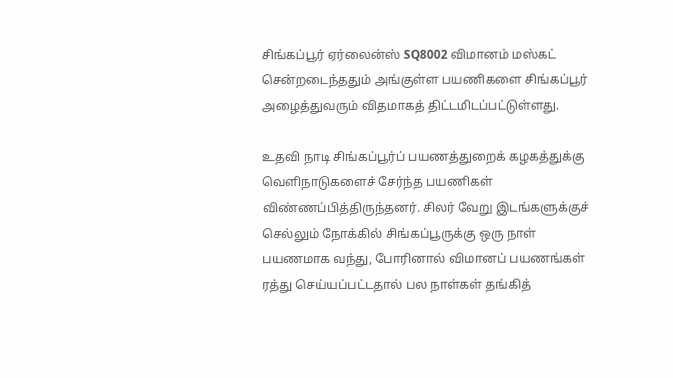சிங்கப்பூர் ஏர்லைன்ஸ் SQ8002 விமானம் மஸ்கட் சென்றடைந்ததும் அங்குள்ள பயணிகளை சிங்கப்பூர் அழைத்துவரும் விதமாகத் திட்டமிடப்பட்டுள்ளது.

உதவி நாடி சிங்கப்பூர்ப் பயணத்துறைக் கழகத்துக்கு வெளிநாடுகளைச் சேர்ந்த பயணிகள் விண்ணப்பித்திருந்தனர். சிலர் வேறு இடங்களுக்குச் செல்லும் நோக்கில் சிங்கப்பூருக்கு ஒரு நாள் பயணமாக வந்து, போரினால் விமானப் பயணங்கள் ரத்து செய்யப்பட்டதால் பல நாள்கள் தங்கித்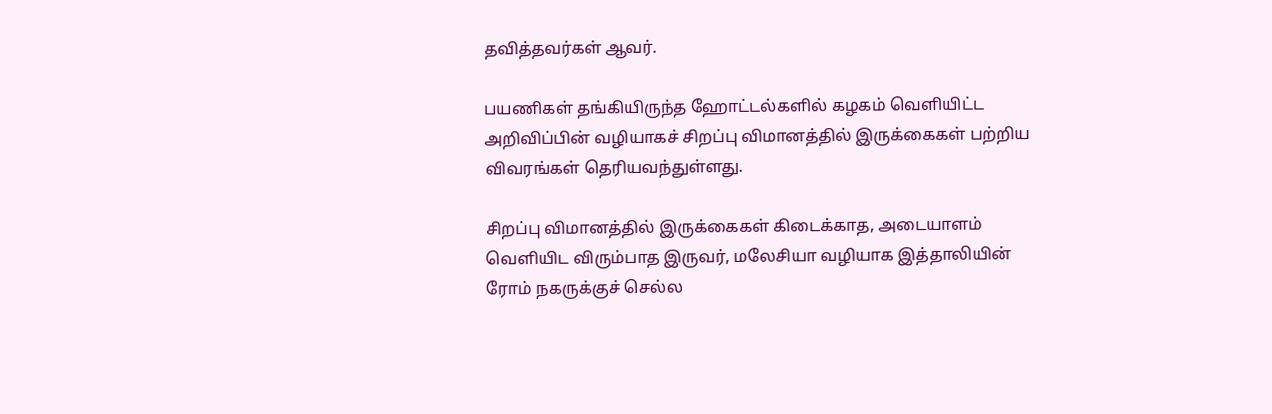தவித்தவர்கள் ஆவர்.

பயணிகள் தங்கியிருந்த ஹோட்டல்களில் கழகம் வெளியிட்ட அறிவிப்பின் வழியாகச் சிறப்பு விமானத்தில் இருக்கைகள் பற்றிய விவரங்கள் தெரியவந்துள்ளது.

சிறப்பு விமானத்தில் இருக்கைகள் கிடைக்காத, அடையாளம் வெளியிட விரும்பாத இருவர், மலேசியா வழியாக இத்தாலியின் ரோம் நகருக்குச் செல்ல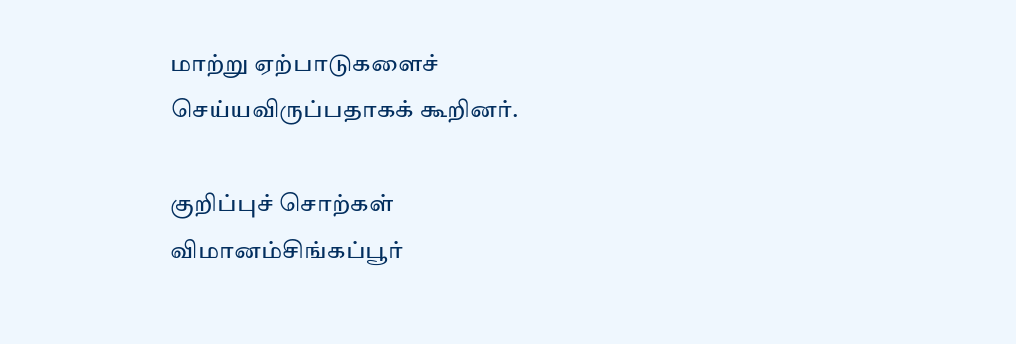மாற்று ஏற்பாடுகளைச் செய்யவிருப்பதாகக் கூறினர்.

குறிப்புச் சொற்கள்
விமானம்சிங்கப்பூர்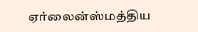ஏர்லைன்ஸ்மத்திய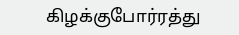கிழக்குபோர்ரத்து